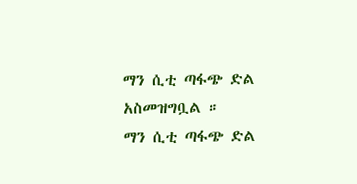ማን ሲቲ ጣፋጭ ድል አስመዝግቧል ።
ማን ሲቲ ጣፋጭ ድል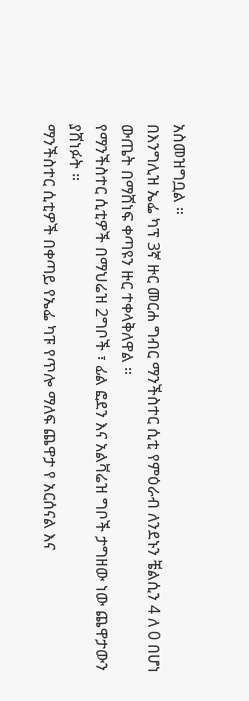አስመዝግቧል ።
በእንግሊዝ ኤፌ ካፕ 3ኛ ዙር መርሐ ግብር ማንችስተር ሲቲ የምዕራብ ለንደኑን ቼልሲን 4 ለ 0 በሆነ ውጤት በማሸነፍ ቀጣዩን ዙር ተቀላቅለዋል ።
የማንችስተር ሲቲዎች በማህሬዝ 2ግቦች ፣ ፊል ፎደን እና አልቫሬዝ ግቦች ታግዘው ነው ጨዋታውን ያሸነፉት ።
ማንችስተር ሲቲዎች በቀጣይ የኤፌ ካፑ የጥሎ ማለፍ ጨዋታ የ አርሰናል እና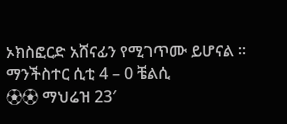ኦክስፎርድ አሸናፊን የሚገጥሙ ይሆናል ።
ማንችስተር ሲቲ 4 – 0 ቼልሲ
⚽⚽ ማህሬዝ 23′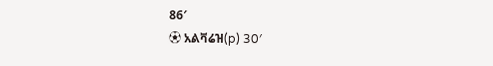86′
⚽ አልቫሬዝ(p) 30′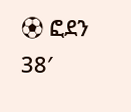⚽ ፎደን 38′